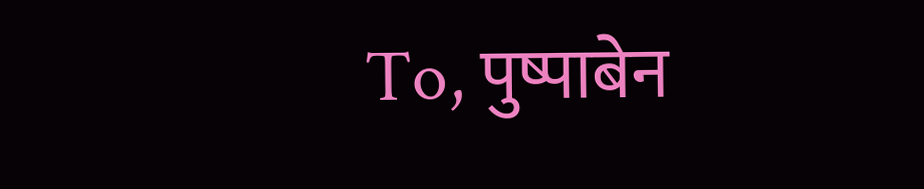To, पुष्पाबेन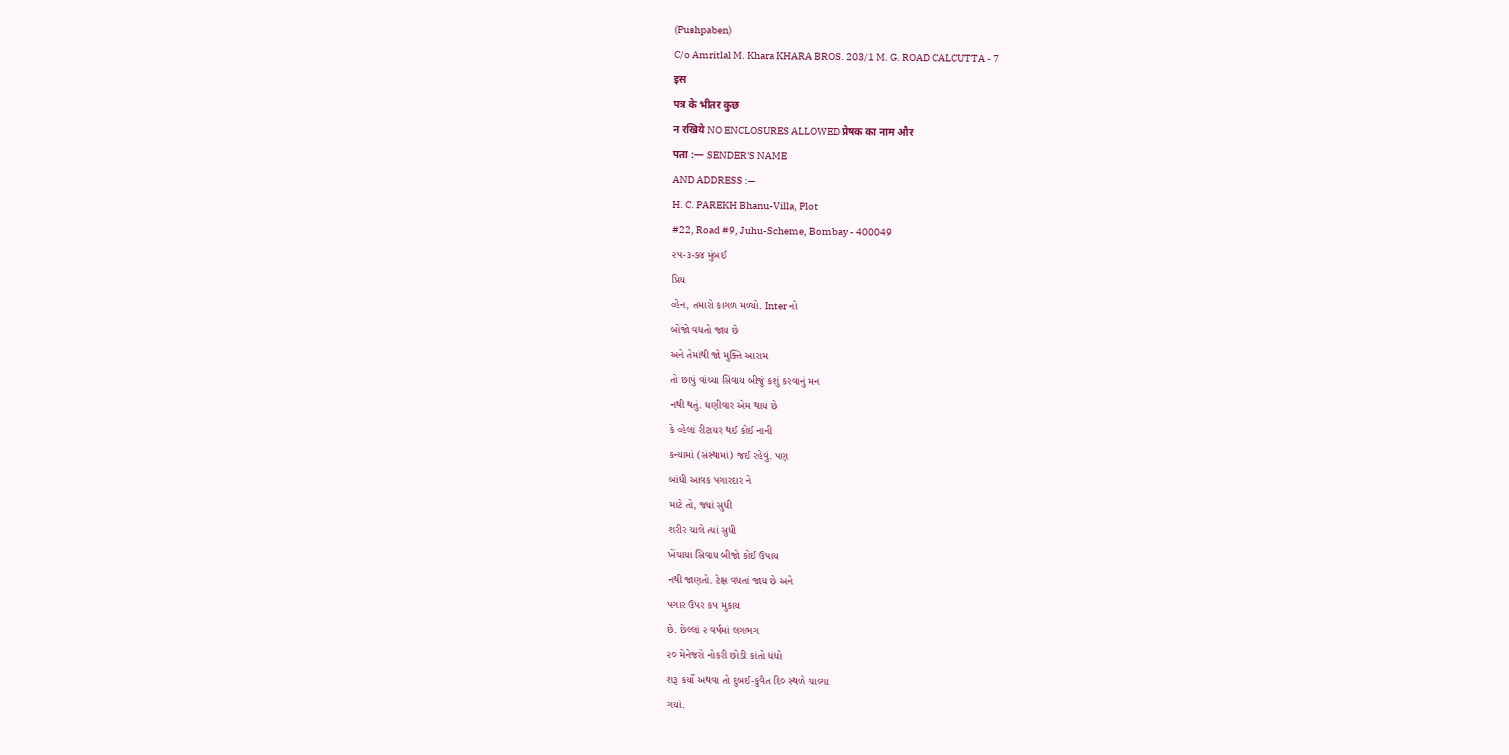(Pushpaben)
C/o Amritlal M. Khara KHARA BROS. 203/1 M. G. ROAD CALCUTTA - 7
इस
पत्र के भीतर कुछ
न रखिये NO ENCLOSURES ALLOWED प्रेषक का नाम और
पता :— SENDER'S NAME
AND ADDRESS :—
H. C. PAREKH Bhanu-Villa, Plot
#22, Road #9, Juhu-Scheme, Bombay - 400049
૨૫-૩-૭૪ મુંબઈ
પ્રિય
વ્હેન, તમારો કાગળ મળ્યો. Inter નો
બોજો વધતો જાય છે
અને તેમાંથી જો મુક્તિ આરામ
તો છાપું વાંચ્યા સિવાય બીજું કશું કરવાનું મન
નથી થતું. ઘણીવાર એમ થાય છે
કે વ્હેલાં રીટાયર થઈ કોઈ નાની
કન્યામાં (સંસ્થામાં) જઈ રહેવું. પણ
બાંધી આવક પગારદાર ને
માટે તો, જ્યાં સુધી
શરીર ચાલે ત્યાં સુધી
ખેંચાયા સિવાય બીજો કોઈ ઉપાય
નથી જાણતો. ટેક્ષ વધતાં જાય છે અને
પગાર ઉપર ક૫ મુકાય
છે. છેલ્લાં ૨ વર્ષમાં લગભગ
૨૦ મેનેજરો નોકરી છોડી કાંતો ધંધો
શરૂ કર્યો અથવા તો દુબઈ-કુવૈત દિ૦ સ્થળે ચાલ્યા
ગયાં.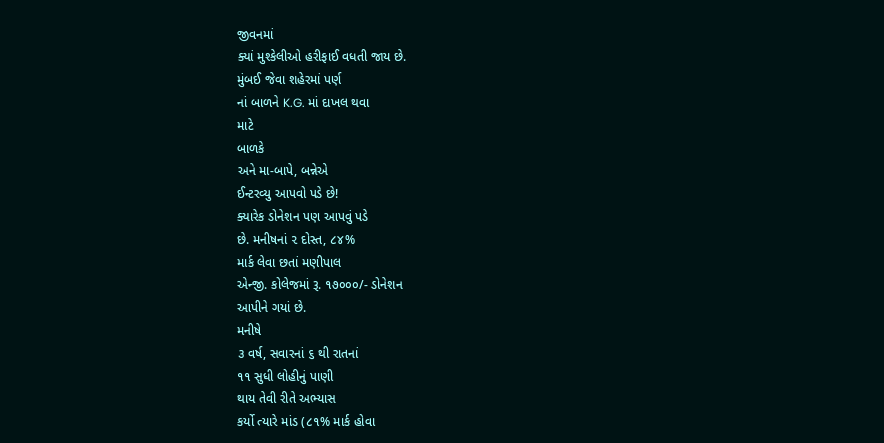જીવનમાં
ક્યાં મુશ્કેલીઓ હરીફાઈ વધતી જાય છે.
મુંબઈ જેવા શહેરમાં પર્ણ
નાં બાળને K.G. માં દાખલ થવા
માટે
બાળકે
અને મા-બાપે, બન્નેએ
ઈન્ટરવ્યુ આપવો પડે છે!
ક્યારેક ડોનેશન પણ આપવું પડે
છે. મનીષનાં ૨ દોસ્ત, ૮૪%
માર્ક લેવા છતાં મણીપાલ
એન્જી. કોલેજમાં રૂ. ૧૭૦૦૦/- ડોનેશન
આપીને ગયાં છે.
મનીષે
૩ વર્ષ, સવારનાં ૬ થી રાતનાં
૧૧ સુધી લોહીનું પાણી
થાય તેવી રીતે અભ્યાસ
કર્યો ત્યારે માંડ (૮૧% માર્ક હોવા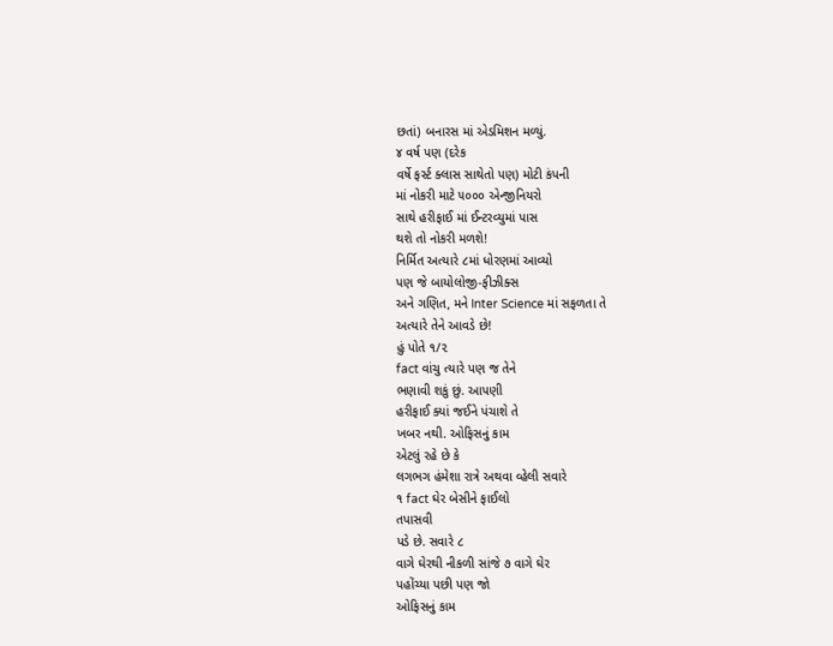છતાં) બનારસ માં એડમિશન મળ્યું.
૪ વર્ષ પણ (દરેક
વર્ષે ફર્સ્ટ ક્લાસ સાથેતો પણ) મોટી કંપની
માં નોકરી માટે ૫૦૦૦ એન્જીનિયરો
સાથે હરીફાઈ માં ઈન્ટરવ્યુમાં પાસ
થશે તો નોકરી મળશે!
નિર્મિત અત્યારે ૮માં ધોરણમાં આવ્યો
પણ જે બાયોલોજી-ફીઝીક્સ
અને ગણિત, મને Inter Science માં સફળતા તે
અત્યારે તેને આવડે છે!
હું પોતે ૧/૨
fact વાંચુ ત્યારે પણ જ તેને
ભણાવી શકું છું. આપણી
હરીફાઈ ક્યાં જઈને પંચાશે તે
ખબર નથી. ઓફિસનું કામ
એટલું રહે છે કે
લગભગ હંમેશા રાત્રે અથવા વ્હેલી સવારે
૧ fact ઘેર બેસીને ફાઈલો
તપાસવી
પડે છે. સવારે ૮
વાગે ઘેરથી નીકળી સાંજે ૭ વાગે ઘેર
પહોંચ્યા પછી પણ જો
ઓફિસનું કામ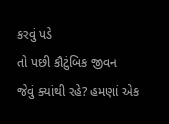કરવું પડે
તો પછી કૌટુંબિક જીવન
જેવું ક્યાંથી રહે? હમણાં એક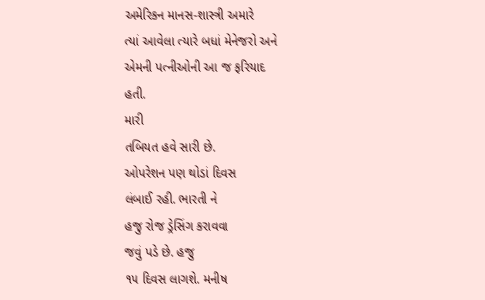અમેરિકન માનસ-શાસ્ત્રી અમારે
ત્યાં આવેલા ત્યારે બધાં મેનેજરો અને
એમની પત્નીઓની આ જ ફરિયાદ
હતી.
મારી
તબિયત હવે સારી છે.
ઓપરેશન પણ થોડાં દિવસ
લંબાઈ રહી. ભારતી ને
હજુ રોજ ડ્રેસિંગ કરાવવા
જવું પડે છે. હજુ
૧૫ દિવસ લાગશે. મનીષ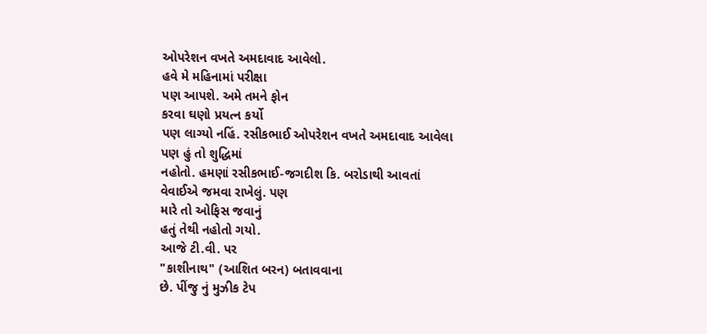ઓપરેશન વખતે અમદાવાદ આવેલો.
હવે મે મહિનામાં પરીક્ષા
પણ આપશે. અમે તમને ફોન
કરવા ઘણો પ્રયત્ન કર્યો
પણ લાગ્યો નહિં. રસીકભાઈ ઓપરેશન વખતે અમદાવાદ આવેલા
પણ હું તો શુદ્ધિમાં
નહોતો. હમણાં રસીકભાઈ-જગદીશ કિ. બરોડાથી આવતાં
વેવાઈએ જમવા રાખેલું. પણ
મારે તો ઓફિસ જવાનું
હતું તેથી નહોતો ગયો.
આજે ટી.વી. પર
"કાશીનાથ" (આશિત બરન) બતાવવાના
છે. પીંજુ નું મુઝીક ટેપ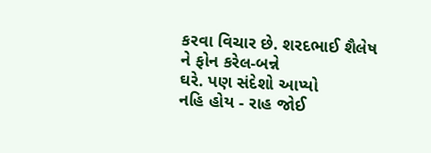કરવા વિચાર છે. શરદભાઈ શૈલેષ
ને ફોન કરેલ-બન્ને
ઘરે. પણ સંદેશો આપ્યો
નહિ હોય - રાહ જોઈ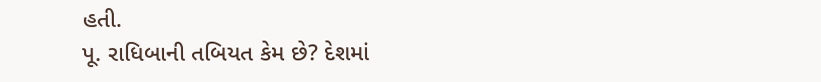હતી.
પૂ. રાધિબાની તબિયત કેમ છે? દેશમાં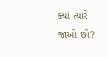ક્યાં ત્યારે જાઓ છો?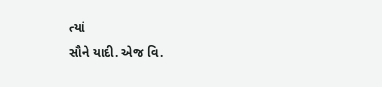ત્યાં
સૌને યાદી. એજ વિ.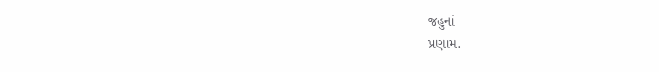જહુનાં
પ્રણામ.